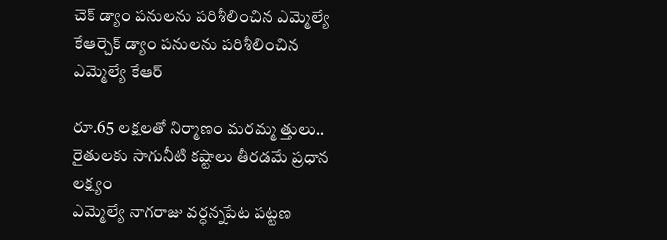చెక్ డ్యాం పనులను పరిశీలించిన ఎమ్మెల్యే కేఆర్చెక్ డ్యాం పనులను పరిశీలించిన ఎమ్మెల్యే కేఆర్

రూ.65 లక్షలతో నిర్మాణం మరమ్మ త్తులు.. రైతులకు సాగునీటి కష్టాలు తీరడమే ప్రధాన లక్ష్యం
ఎమ్మెల్యే నాగరాజు వర్ధన్నపేట పట్టణ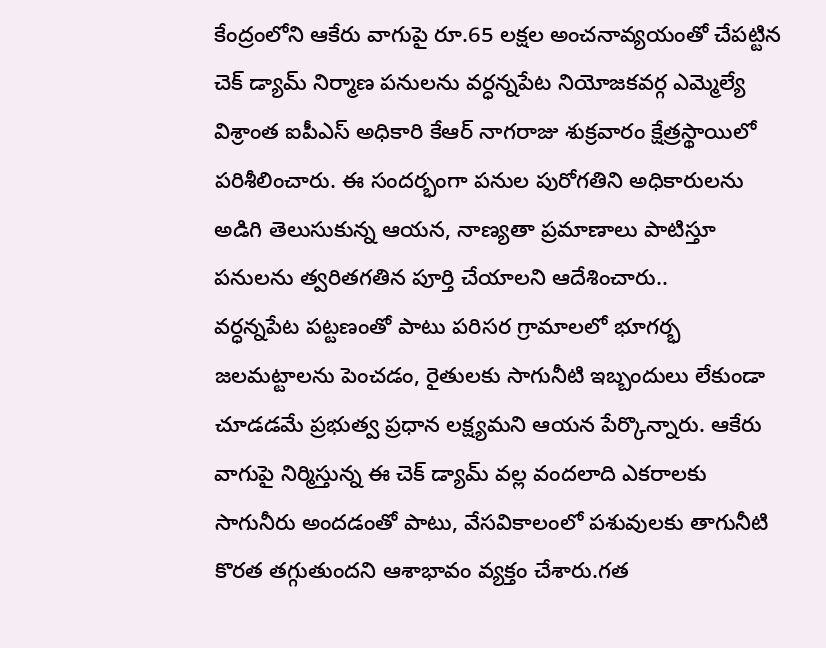కేంద్రంలోని ఆకేరు వాగుపై రూ.65 లక్షల అంచనావ్యయంతో చేపట్టిన చెక్ డ్యామ్ నిర్మాణ పనులను వర్ధన్నపేట నియోజకవర్గ ఎమ్మెల్యే విశ్రాంత ఐపీఎస్ అధికారి కేఆర్ నాగరాజు శుక్రవారం క్షేత్రస్థాయిలో పరిశీలించారు. ఈ సందర్భంగా పనుల పురోగతిని అధికారులను అడిగి తెలుసుకున్న ఆయన, నాణ్యతా ప్రమాణాలు పాటిస్తూ పనులను త్వరితగతిన పూర్తి చేయాలని ఆదేశించారు..
వర్ధన్నపేట పట్టణంతో పాటు పరిసర గ్రామాలలో భూగర్భ జలమట్టాలను పెంచడం, రైతులకు సాగునీటి ఇబ్బందులు లేకుండా చూడడమే ప్రభుత్వ ప్రధాన లక్ష్యమని ఆయన పేర్కొన్నారు. ఆకేరు వాగుపై నిర్మిస్తున్న ఈ చెక్ డ్యామ్ వల్ల వందలాది ఎకరాలకు సాగునీరు అందడంతో పాటు, వేసవికాలంలో పశువులకు తాగునీటి కొరత తగ్గుతుందని ఆశాభావం వ్యక్తం చేశారు.గత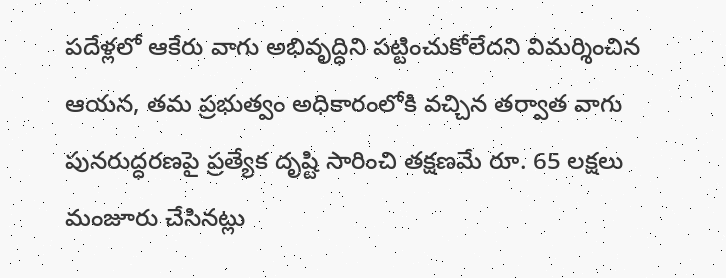పదేళ్లలో ఆకేరు వాగు అభివృద్ధిని పట్టించుకోలేదని విమర్శించిన ఆయన, తమ ప్రభుత్వం అధికారంలోకి వచ్చిన తర్వాత వాగు పునరుద్ధరణపై ప్రత్యేక దృష్టి సారించి తక్షణమే రూ. 65 లక్షలు మంజూరు చేసినట్లు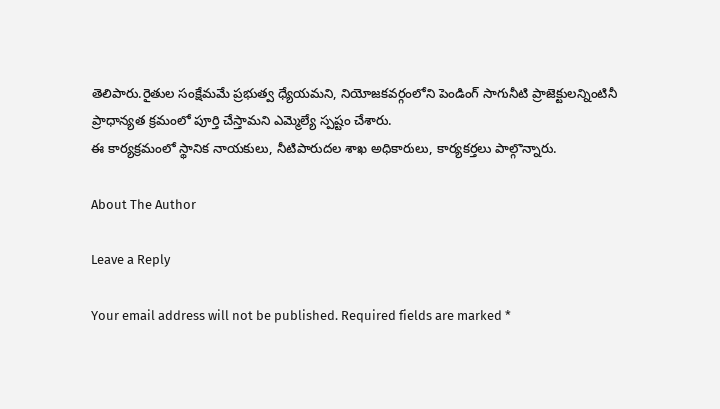తెలిపారు.రైతుల సంక్షేమమే ప్రభుత్వ ధ్యేయమని, నియోజకవర్గంలోని పెండింగ్ సాగునీటి ప్రాజెక్టులన్నింటినీ ప్రాధాన్యత క్రమంలో పూర్తి చేస్తామని ఎమ్మెల్యే స్పష్టం చేశారు.
ఈ కార్యక్రమంలో స్థానిక నాయకులు, నీటిపారుదల శాఖ అధికారులు, కార్యకర్తలు పాల్గొన్నారు.

About The Author

Leave a Reply

Your email address will not be published. Required fields are marked *